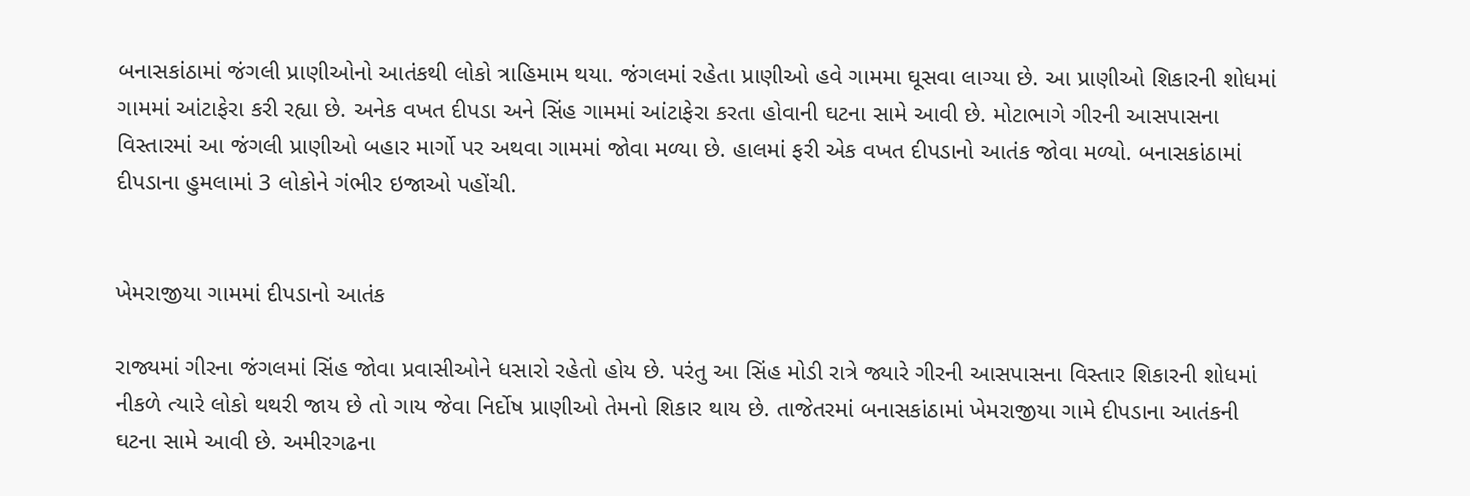બનાસકાંઠામાં જંગલી પ્રાણીઓનો આતંકથી લોકો ત્રાહિમામ થયા. જંગલમાં રહેતા પ્રાણીઓ હવે ગામમા ઘૂસવા લાગ્યા છે. આ પ્રાણીઓ શિકારની શોધમાં ગામમાં આંટાફેરા કરી રહ્યા છે. અનેક વખત દીપડા અને સિંહ ગામમાં આંટાફેરા કરતા હોવાની ઘટના સામે આવી છે. મોટાભાગે ગીરની આસપાસના વિસ્તારમાં આ જંગલી પ્રાણીઓ બહાર માર્ગો પર અથવા ગામમાં જોવા મળ્યા છે. હાલમાં ફરી એક વખત દીપડાનો આતંક જોવા મળ્યો. બનાસકાંઠામાં દીપડાના હુમલામાં 3 લોકોને ગંભીર ઇજાઓ પહોંચી.


ખેમરાજીયા ગામમાં દીપડાનો આતંક

રાજ્યમાં ગીરના જંગલમાં સિંહ જોવા પ્રવાસીઓને ધસારો રહેતો હોય છે. પરંતુ આ સિંહ મોડી રાત્રે જ્યારે ગીરની આસપાસના વિસ્તાર શિકારની શોધમાં નીકળે ત્યારે લોકો થથરી જાય છે તો ગાય જેવા નિર્દોષ પ્રાણીઓ તેમનો શિકાર થાય છે. તાજેતરમાં બનાસકાંઠામાં ખેમરાજીયા ગામે દીપડાના આતંકની ઘટના સામે આવી છે. અમીરગઢના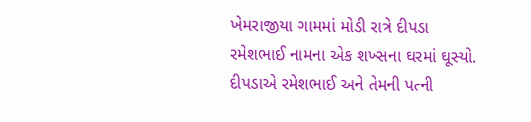ખેમરાજીયા ગામમાં મોડી રાત્રે દીપડા રમેશભાઈ નામના એક શખ્સના ઘરમાં ઘૂસ્યો. દીપડાએ રમેશભાઈ અને તેમની પત્ની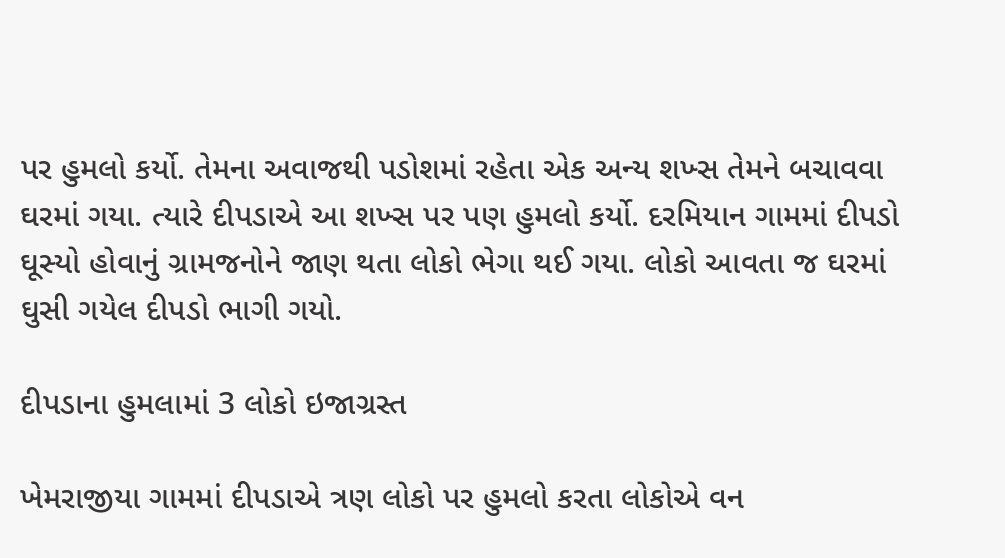પર હુમલો કર્યો. તેમના અવાજથી પડોશમાં રહેતા એક અન્ય શખ્સ તેમને બચાવવા ઘરમાં ગયા. ત્યારે દીપડાએ આ શખ્સ પર પણ હુમલો કર્યો. દરમિયાન ગામમાં દીપડો ઘૂસ્યો હોવાનું ગ્રામજનોને જાણ થતા લોકો ભેગા થઈ ગયા. લોકો આવતા જ ઘરમાં ઘુસી ગયેલ દીપડો ભાગી ગયો.

દીપડાના હુમલામાં 3 લોકો ઇજાગ્રસ્ત

ખેમરાજીયા ગામમાં દીપડાએ ત્રણ લોકો પર હુમલો કરતા લોકોએ વન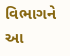વિભાગને આ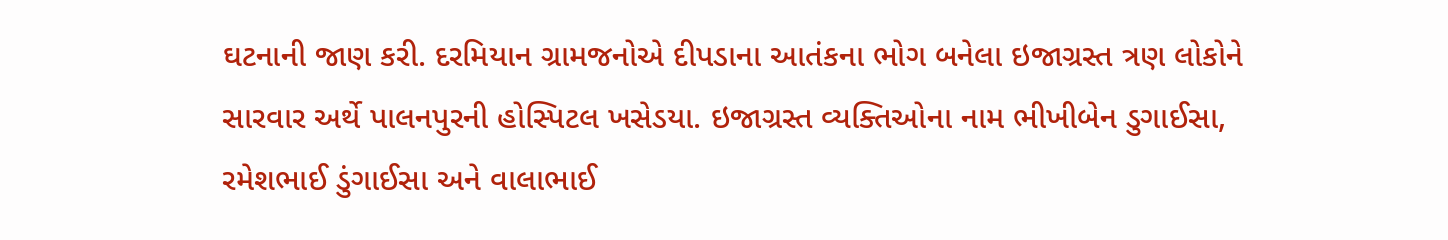ઘટનાની જાણ કરી. દરમિયાન ગ્રામજનોએ દીપડાના આતંકના ભોગ બનેલા ઇજાગ્રસ્ત ત્રણ લોકોને સારવાર અર્થે પાલનપુરની હોસ્પિટલ ખસેડયા. ઇજાગ્રસ્ત વ્યક્તિઓના નામ ભીખીબેન ડુગાઈસા, રમેશભાઈ ડુંગાઈસા અને વાલાભાઈ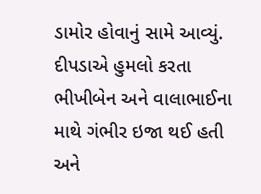ડામોર હોવાનું સામે આવ્યું. દીપડાએ હુમલો કરતા ભીખીબેન અને વાલાભાઈના માથે ગંભીર ઇજા થઈ હતી અને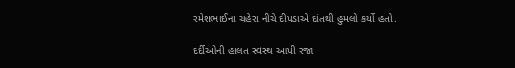રમેશભાઈના ચહેરા નીચે દીપડાએ દાંતથી હુમલો કર્યો હતો.

દર્દીઓની હાલત સ્વસ્થ આપી રજા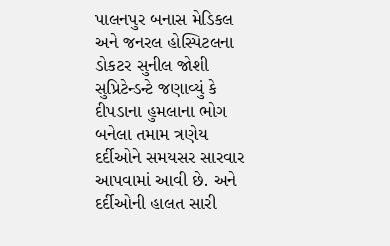પાલનપુર બનાસ મેડિકલ અને જનરલ હોસ્પિટલના ડોકટર સુનીલ જોશી સુપ્રિટેન્ડન્ટે જણાવ્યું કે દીપડાના હુમલાના ભોગ બનેલા તમામ ત્રણેય દર્દીઓને સમયસર સારવાર આપવામાં આવી છે. અને દર્દીઓની હાલત સારી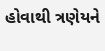હોવાથી ત્રણેયને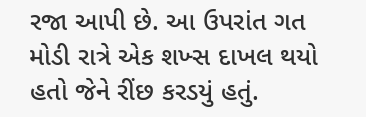રજા આપી છે. આ ઉપરાંત ગત મોડી રાત્રે એક શખ્સ દાખલ થયો હતો જેને રીંછ કરડયું હતું.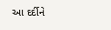આ દર્દીને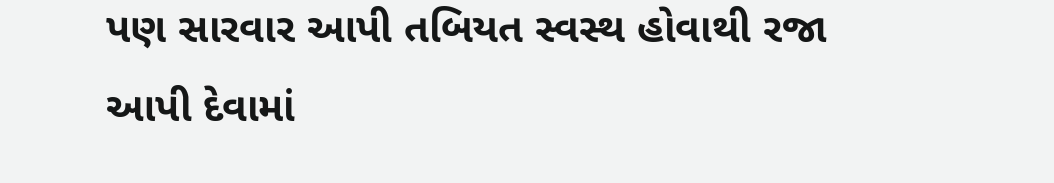પણ સારવાર આપી તબિયત સ્વસ્થ હોવાથી રજા આપી દેવામાં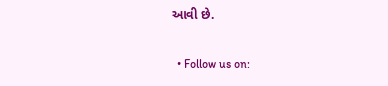આવી છે.

  • Follow us on: